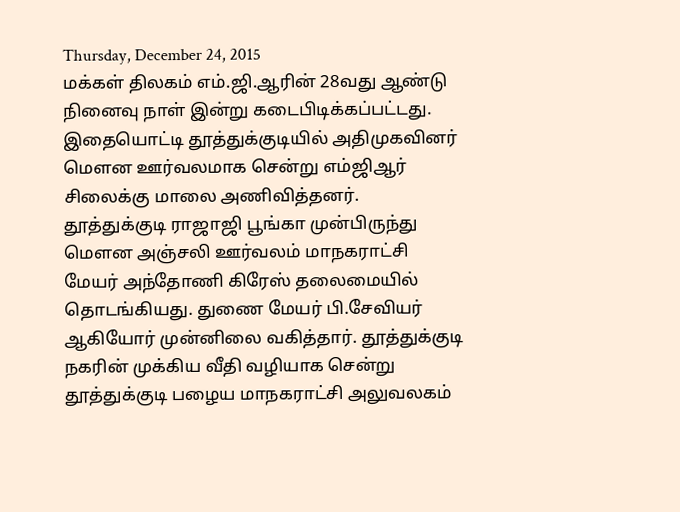Thursday, December 24, 2015
மக்கள் திலகம் எம்.ஜி.ஆரின் 28வது ஆண்டு நினைவு நாள் இன்று கடைபிடிக்கப்பட்டது. இதையொட்டி தூத்துக்குடியில் அதிமுகவினர் மெளன ஊர்வலமாக சென்று எம்ஜிஆர் சிலைக்கு மாலை அணிவித்தனர்.
தூத்துக்குடி ராஜாஜி பூங்கா முன்பிருந்து மெளன அஞ்சலி ஊர்வலம் மாநகராட்சி மேயர் அந்தோணி கிரேஸ் தலைமையில் தொடங்கியது. துணை மேயர் பி.சேவியர் ஆகியோர் முன்னிலை வகித்தார். தூத்துக்குடி நகரின் முக்கிய வீதி வழியாக சென்று தூத்துக்குடி பழைய மாநகராட்சி அலுவலகம்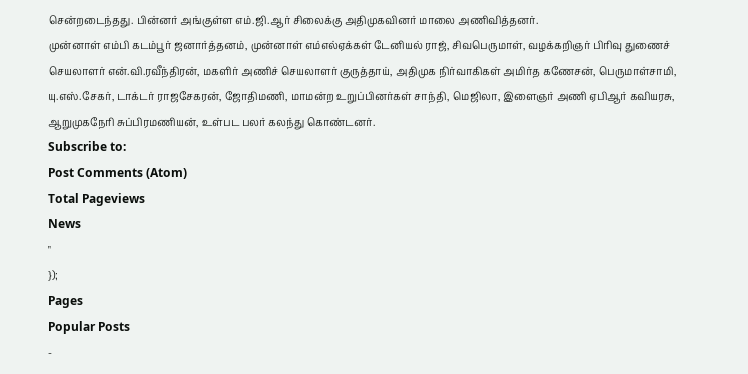சென்றடைந்தது. பின்னர் அங்குள்ள எம்.ஜி.ஆர் சிலைக்கு அதிமுகவினர் மாலை அணிவித்தனர்.
முன்னாள் எம்பி கடம்பூர் ஜனார்த்தனம், முன்னாள் எம்எல்ஏக்கள் டேனியல் ராஜ், சிவபெருமாள், வழக்கறிஞர் பிரிவு துணைச் செயலாளர் என்.வி.ரவீந்திரன், மகளிர் அணிச் செயலாளர் குருத்தாய், அதிமுக நிர்வாகிகள் அமிர்த கணேசன், பெருமாள்சாமி, யு.எஸ்.சேகர், டாக்டர் ராஜசேகரன், ஜோதிமணி, மாமன்ற உறுப்பினர்கள் சாந்தி, மெஜிலா, இளைஞர் அணி ஏபிஆர் கவியரசு, ஆறுமுகநேரி சுப்பிரமணியன், உள்பட பலர் கலந்து கொண்டனர்.
Subscribe to:
Post Comments (Atom)
Total Pageviews
News
"
});
Pages
Popular Posts
-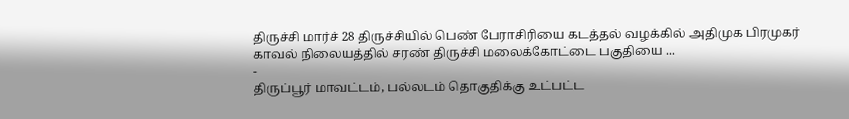திருச்சி மார்ச் 28 திருச்சியில் பெண் பேராசிரியை கடத்தல் வழக்கில் அதிமுக பிரமுகர் காவல் நிலையத்தில் சரண் திருச்சி மலைக்கோட்டை பகுதியை ...
-
திருப்பூர் மாவட்டம், பல்லடம் தொகுதிக்கு உட்பட்ட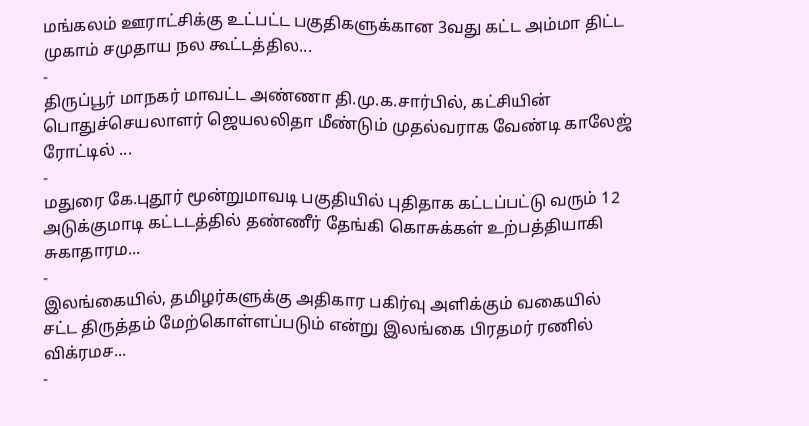மங்கலம் ஊராட்சிக்கு உட்பட்ட பகுதிகளுக்கான 3வது கட்ட அம்மா திட்ட முகாம் சமுதாய நல கூட்டத்தில...
-
திருப்பூர் மாநகர் மாவட்ட அண்ணா தி.மு.க.சார்பில், கட்சியின் பொதுச்செயலாளர் ஜெயலலிதா மீண்டும் முதல்வராக வேண்டி காலேஜ் ரோட்டில் ...
-
மதுரை கே.புதூர் மூன்றுமாவடி பகுதியில் புதிதாக கட்டப்பட்டு வரும் 12 அடுக்குமாடி கட்டடத்தில் தண்ணீர் தேங்கி கொசுக்கள் உற்பத்தியாகி சுகாதாரம...
-
இலங்கையில், தமிழர்களுக்கு அதிகார பகிர்வு அளிக்கும் வகையில் சட்ட திருத்தம் மேற்கொள்ளப்படும் என்று இலங்கை பிரதமர் ரணில் விக்ரமச...
-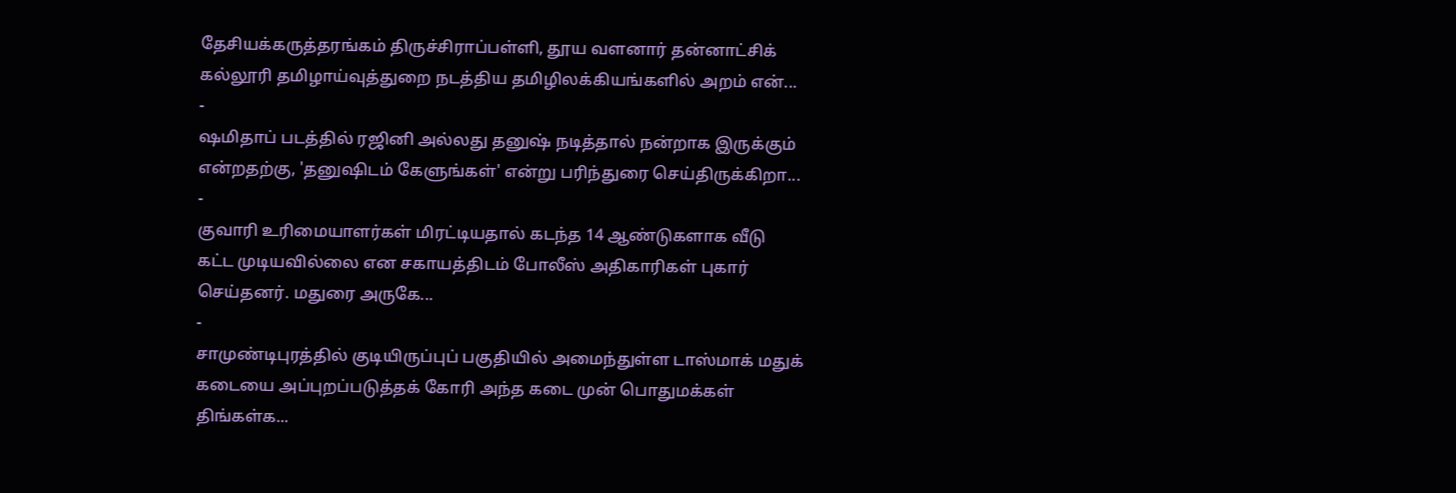தேசியக்கருத்தரங்கம் திருச்சிராப்பள்ளி, தூய வளனார் தன்னாட்சிக் கல்லூரி தமிழாய்வுத்துறை நடத்திய தமிழிலக்கியங்களில் அறம் என்...
-
ஷமிதாப் படத்தில் ரஜினி அல்லது தனுஷ் நடித்தால் நன்றாக இருக்கும் என்றதற்கு, 'தனுஷிடம் கேளுங்கள்' என்று பரிந்துரை செய்திருக்கிறா...
-
குவாரி உரிமையாளர்கள் மிரட்டியதால் கடந்த 14 ஆண்டுகளாக வீடு கட்ட முடியவில்லை என சகாயத்திடம் போலீஸ் அதிகாரிகள் புகார் செய்தனர். மதுரை அருகே...
-
சாமுண்டிபுரத்தில் குடியிருப்புப் பகுதியில் அமைந்துள்ள டாஸ்மாக் மதுக் கடையை அப்புறப்படுத்தக் கோரி அந்த கடை முன் பொதுமக்கள் திங்கள்க...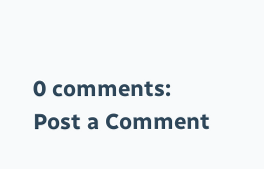0 comments:
Post a Comment